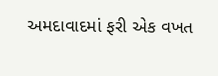અમદાવાદમાં ફરી એક વખત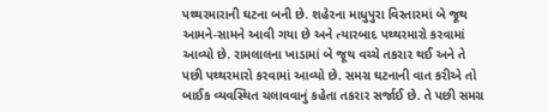પથ્થરમારાની ઘટના બની છે. શહેરના માધુપુરા વિસ્તારમાં બે જૂથ આમને-સામને આવી ગયા છે અને ત્યારબાદ પથ્થરમારો કરવામાં આવ્યો છે. રામલાલના ખાડામાં બે જૂથ વચ્ચે તકરાર થઈ અને તે પછી પથ્થરમારો કરવામાં આવ્યો છે. સમગ્ર ઘટનાની વાત કરીએ તો બાઈક વ્યવસ્થિત ચલાવવાનું કહેતા તકરાર સર્જાઈ છે. તે પછી સમગ્ર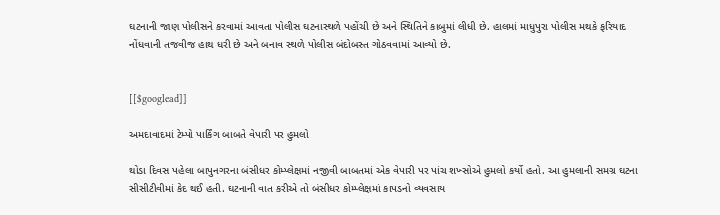ઘટનાની જાણ પોલીસને કરવામાં આવતા પોલીસ ઘટનાસ્થળે પહોંચી છે અને સ્થિતિને કાબુમાં લીધી છે. હાલમાં માધુપુરા પોલીસ મથકે ફરિયાદ નોંધવાની તજવીજ હાથ ધરી છે અને બનાવ સ્થળે પોલીસ બંદોબસ્ત ગોઠવવામાં આવ્યો છે.


[[$googlead]]

અમદાવાદમાં ટેમ્પો પાર્કિંગ બાબતે વેપારી પર હુમલો

થોડા દિવસ પહેલા બાપુનગરના બંસીધર કોમ્પ્લેક્ષમાં નજીવી બાબતમાં એક વેપારી પર પાંચ શખ્સોએ હુમલો કર્યો હતો. આ હુમલાની સમગ્ર ઘટના સીસીટીવીમાં કેદ થઈ હતી. ઘટનાની વાત કરીએ તો બંસીધર કોમ્પ્લેક્ષમાં કાપડનો વ્યવસાય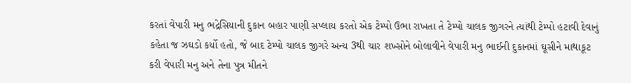કરતાં વેપારી મનુ ભદ્રેસિયાની દુકાન બહાર પાણી સપ્લાય કરતો એક ટેમ્પો ઉભા રાખતા તે ટેમ્પો ચાલક જીગરને ત્યાંથી ટેમ્પો હટાવી દેવાનું કહેતા જ ઝઘડો કર્યો હતો, જે બાદ ટેમ્પો ચાલક જીગરે અન્ય 3થી ચાર શખ્સોને બોલાવીને વેપારી મનુ ભાઈની દુકાનમાં ઘૂસીને માથાકૂટ કરી વેપારી મનુ અને તેના પુત્ર મીતને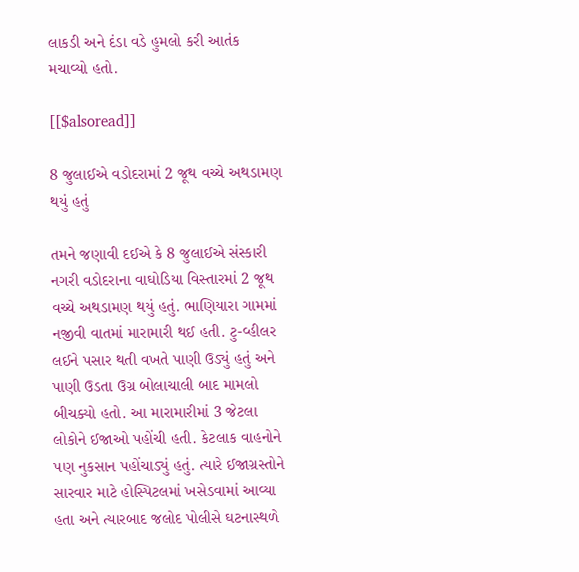લાકડી અને દંડા વડે હુમલો કરી આતંક મચાવ્યો હતો.

[[$alsoread]]

8 જુલાઈએ વડોદરામાં 2 જૂથ વચ્ચે અથડામણ થયું હતું

તમને જણાવી દઈએ કે 8 જુલાઈએ સંસ્કારી નગરી વડોદરાના વાઘોડિયા વિસ્તારમાં 2 જૂથ વચ્ચે અથડામણ થયું હતું. ભાણિયારા ગામમાં નજીવી વાતમાં મારામારી થઈ હતી. ટુ-વ્હીલર લઈને પસાર થતી વખતે પાણી ઉડ્યું હતું અને પાણી ઉડતા ઉગ્ર બોલાચાલી બાદ મામલો બીચક્યો હતો. આ મારામારીમાં 3 જેટલા લોકોને ઈજાઓ પહોંચી હતી. કેટલાક વાહનોને પણ નુકસાન પહોંચાડ્યું હતું. ત્યારે ઈજાગ્રસ્તોને સારવાર માટે હોસ્પિટલમાં ખસેડવામાં આવ્યા હતા અને ત્યારબાદ જલોદ પોલીસે ઘટનાસ્થળે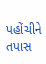પહોંચીને તપાસ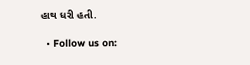હાથ ધરી હતી.

  • Follow us on: